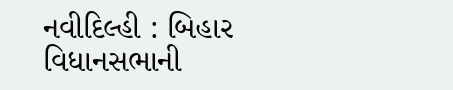નવીદિલ્હી : બિહાર વિધાનસભાની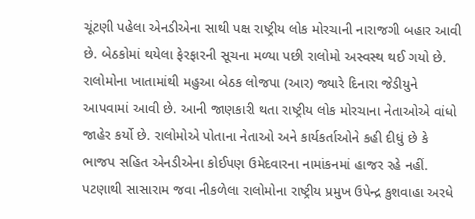ચૂંટણી પહેલા એનડીએના સાથી પક્ષ રાષ્ટ્રીય લોક મોરચાની નારાજગી બહાર આવી છે. બેઠકોમાં થયેલા ફેરફારની સૂચના મળ્યા પછી રાલોમો અસ્વસ્થ થઈ ગયો છે. રાલોમોના ખાતામાંથી મહુઆ બેઠક લોજપા (આર) જ્યારે દિનારા જેડીયુને આપવામાં આવી છે. આની જાણકારી થતા રાષ્ટ્રીય લોક મોરચાના નેતાઓએ વાંધો જાહેર કર્યો છે. રાલોમોએ પોતાના નેતાઓ અને કાર્યકર્તાઓને કહી દીધું છે કે ભાજપ સહિત એનડીએના કોઈપણ ઉમેદવારના નામાંકનમાં હાજર રહે નહીં. પટણાથી સાસારામ જવા નીકળેલા રાલોમોના રાષ્ટ્રીય પ્રમુખ ઉપેન્દ્ર કુશવાહા અરધે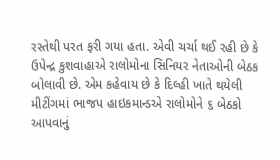રસ્તેથી પરત ફરી ગયા હતા. એવી ચર્ચા થઈ રહી છે કે ઉપેન્દ્ર કુશવાહાએ રાલોમોના સિનિયર નેતાઓની બેઠક બોલાવી છે. એમ કહેવાય છે કે દિલ્હી ખાતે થયેલી મીટીંગમાં ભાજપ હાઇકમાન્ડએ રાલોમોને ૬ બેઠકો આપવાનું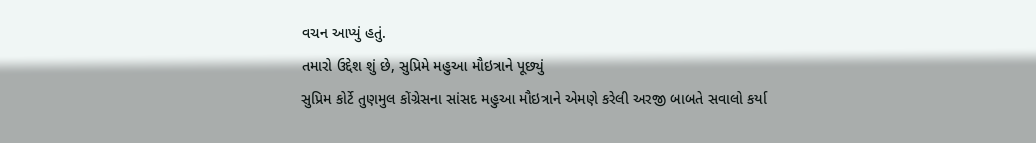વચન આપ્યું હતું.
તમારો ઉદ્દેશ શું છે, સુપ્રિમે મહુઆ મૌઇત્રાને પૂછ્યું
સુપ્રિમ કોર્ટે તુણમુલ કોંગ્રેસના સાંસદ મહુઆ મૌઇત્રાને એમણે કરેલી અરજી બાબતે સવાલો કર્યા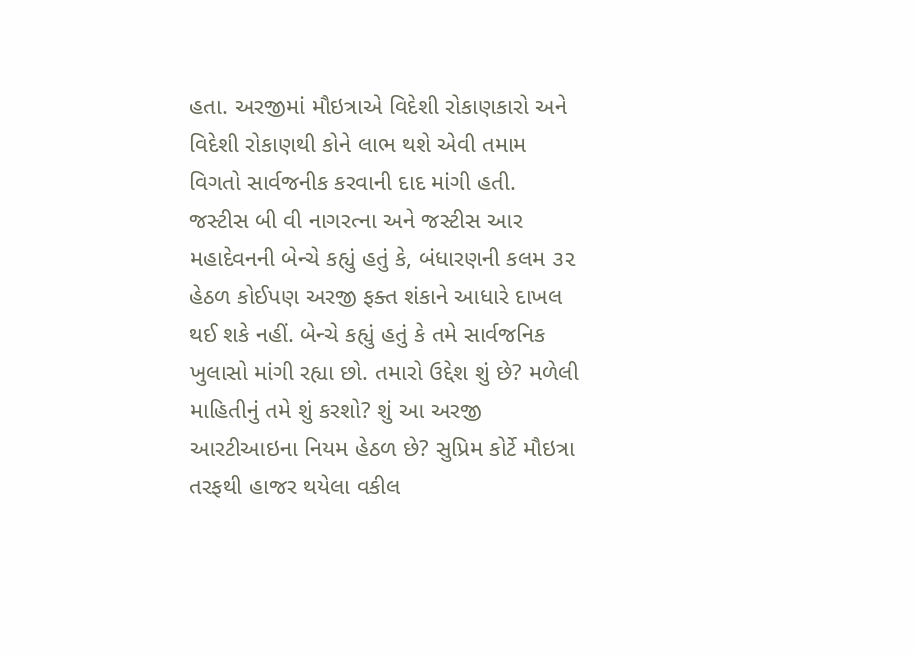હતા. અરજીમાં મૌઇત્રાએ વિદેશી રોકાણકારો અને વિદેશી રોકાણથી કોને લાભ થશે એવી તમામ વિગતો સાર્વજનીક કરવાની દાદ માંગી હતી. જસ્ટીસ બી વી નાગરત્ના અને જસ્ટીસ આર મહાદેવનની બેન્ચે કહ્યું હતું કે, બંધારણની કલમ ૩૨ હેઠળ કોઈપણ અરજી ફક્ત શંકાને આધારે દાખલ થઈ શકે નહીં. બેન્ચે કહ્યું હતું કે તમે સાર્વજનિક ખુલાસો માંગી રહ્યા છો. તમારો ઉદ્દેશ શું છે? મળેલી માહિતીનું તમે શું કરશો? શું આ અરજી આરટીઆઇના નિયમ હેઠળ છે? સુપ્રિમ કોર્ટે મૌઇત્રા તરફથી હાજર થયેલા વકીલ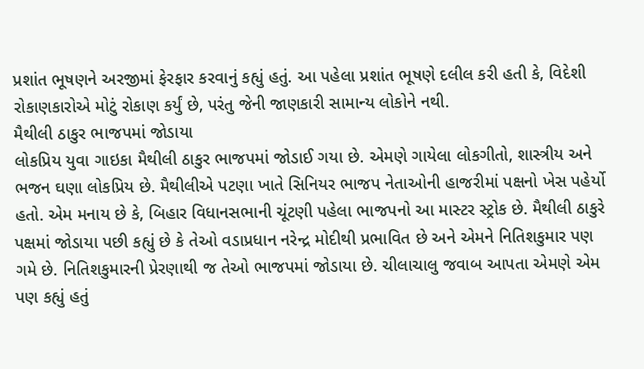પ્રશાંત ભૂષણને અરજીમાં ફેરફાર કરવાનું કહ્યું હતું. આ પહેલા પ્રશાંત ભૂષણે દલીલ કરી હતી કે, વિદેશી રોકાણકારોએ મોટું રોકાણ કર્યું છે, પરંતુ જેની જાણકારી સામાન્ય લોકોને નથી.
મૈથીલી ઠાકુર ભાજપમાં જોડાયા
લોકપ્રિય યુવા ગાઇકા મૈથીલી ઠાકુર ભાજપમાં જોડાઈ ગયા છે. એમણે ગાયેલા લોકગીતો, શાસ્ત્રીય અને ભજન ઘણા લોકપ્રિય છે. મૈથીલીએ પટણા ખાતે સિનિયર ભાજપ નેતાઓની હાજરીમાં પક્ષનો ખેસ પહેર્યો હતો. એમ મનાય છે કે, બિહાર વિધાનસભાની ચૂંટણી પહેલા ભાજપનો આ માસ્ટર સ્ટ્રોક છે. મૈથીલી ઠાકુરે પક્ષમાં જોડાયા પછી કહ્યું છે કે તેઓ વડાપ્રધાન નરેન્દ્ર મોદીથી પ્રભાવિત છે અને એમને નિતિશકુમાર પણ ગમે છે. નિતિશકુમારની પ્રેરણાથી જ તેઓ ભાજપમાં જોડાયા છે. ચીલાચાલુ જવાબ આપતા એમણે એમ પણ કહ્યું હતું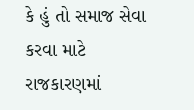કે હું તો સમાજ સેવા કરવા માટે રાજકારણમાં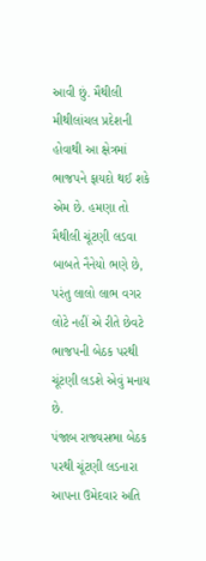આવી છું. મૈથીલી મીથીલાંચલ પ્રદેશની હોવાથી આ ક્ષેત્રમાં ભાજપને ફાયદો થઈ શકે એમ છે. હમણા તો મૈથીલી ચૂંટણી લડવા બાબતે નૈનેયો ભણે છે, પરંતુ લાલો લાભ વગર લોટે નહીં એ રીતે છેવટે ભાજપની બેઠક પરથી ચૂંટણી લડશે એવું મનાય છે.
પંજાબ રાજ્યસભા બેઠક પરથી ચૂંટણી લડનારા આપના ઉમેદવાર અતિ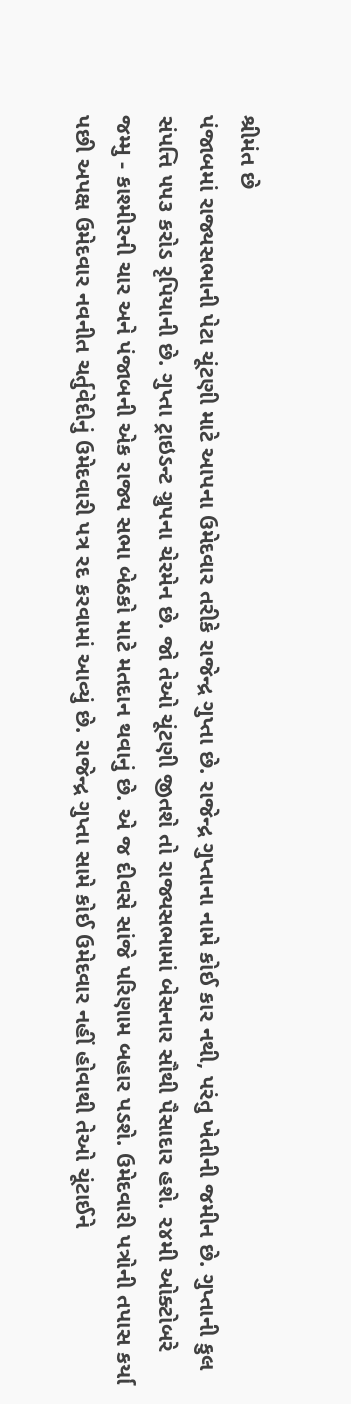શ્રીમંત છે
પંજાબમાં રાજ્યસભાની પેટા ચૂંટણી માટે આપના ઉમેદવાર તરીકે રાજેન્દ્ર ગુપ્તા છે. રાજેન્દ્ર ગુપ્તાના નામે કોઈ કાર નથી, પરંતુ ખેતીની જમીન છે. ગુપ્તાની કુલ સંપત્તિ ૫૫૩ કરોડ રૃપિયાની છે. ગુપ્તા ટ્રાઇડન્ટ ગ્રુપના ચેરમેન છે. જો તેઓ ચૂંટણી જીતશે તો રાજ્યસભામાં બેસનાર સૌથી પૈસાદાર હશે. ૨૪મી ઓક્ટોબરે જમ્મુ - કાશ્મીરની ચાર અને પંજાબની એક રાજ્ય સભા બેઠકો માટે મતદાન થવાનું છે. એ જ દીવસે સાંજે પરિણામ બહાર પડશે. ઉમેદવારી પત્રોની તપાસ કર્યા પછી અપક્ષ ઉમેદવાર નવનીત ચર્તુવેદીનું ઉમેદવારી પત્ર રદ કરવામાં આવ્યું છે. રાજેન્દ્ર ગુપ્તા સામે કોઈ ઉમેદવાર નહીં હોવાથી તેઓ ચૂંટાઈને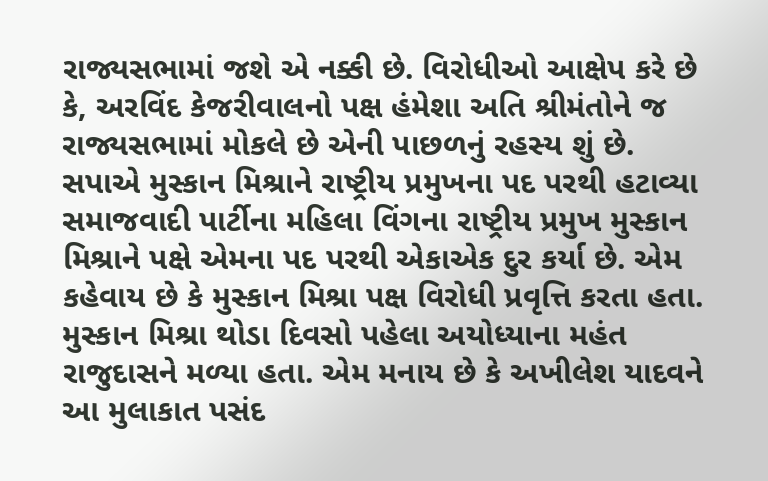રાજ્યસભામાં જશે એ નક્કી છે. વિરોધીઓ આક્ષેપ કરે છે કે, અરવિંદ કેજરીવાલનો પક્ષ હંમેશા અતિ શ્રીમંતોને જ રાજ્યસભામાં મોકલે છે એની પાછળનું રહસ્ય શું છે.
સપાએ મુસ્કાન મિશ્રાને રાષ્ટ્રીય પ્રમુખના પદ પરથી હટાવ્યા
સમાજવાદી પાર્ટીના મહિલા વિંગના રાષ્ટ્રીય પ્રમુખ મુસ્કાન મિશ્રાને પક્ષે એમના પદ પરથી એકાએક દુર કર્યા છે. એમ કહેવાય છે કે મુસ્કાન મિશ્રા પક્ષ વિરોધી પ્રવૃત્તિ કરતા હતા. મુસ્કાન મિશ્રા થોડા દિવસો પહેલા અયોધ્યાના મહંત રાજુદાસને મળ્યા હતા. એમ મનાય છે કે અખીલેશ યાદવને આ મુલાકાત પસંદ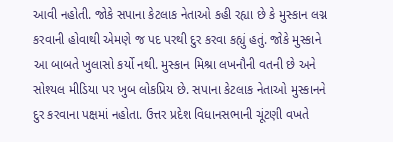આવી નહોતી. જોકે સપાના કેટલાક નેતાઓ કહી રહ્યા છે કે મુસ્કાન લગ્ન કરવાની હોવાથી એમણે જ પદ પરથી દુર કરવા કહ્યું હતું. જોકે મુસ્કાને આ બાબતે ખુલાસો કર્યો નથી. મુસ્કાન મિશ્રા લખનૌની વતની છે અને સોશ્યલ મીડિયા પર ખુબ લોકપ્રિય છે. સપાના કેટલાક નેતાઓ મુસ્કાનને દુર કરવાના પક્ષમાં નહોતા. ઉત્તર પ્રદેશ વિધાનસભાની ચૂંટણી વખતે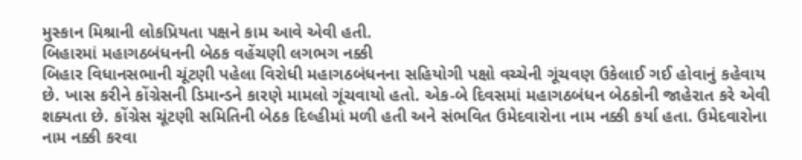મુસ્કાન મિશ્રાની લોકપ્રિયતા પક્ષને કામ આવે એવી હતી.
બિહારમાં મહાગઠબંધનની બેઠક વહેંચણી લગભગ નક્કી
બિહાર વિધાનસભાની ચૂંટણી પહેલા વિરોધી મહાગઠબંધનના સહિયોગી પક્ષો વચ્ચેની ગૂંચવણ ઉકેલાઈ ગઈ હોવાનું કહેવાય છે. ખાસ કરીને કોંગ્રેસની ડિમાન્ડને કારણે મામલો ગૂંચવાયો હતો. એક-બે દિવસમાં મહાગઠબંધન બેઠકોની જાહેરાત કરે એવી શક્યતા છે. કોંગ્રેસ ચૂંટણી સમિતિની બેઠક દિલ્હીમાં મળી હતી અને સંભવિત ઉમેદવારોના નામ નક્કી કર્યા હતા. ઉમેદવારોના નામ નક્કી કરવા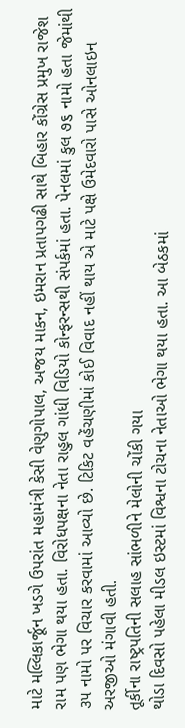માટે મલ્લિકાર્જૂન ખડગે ઉપરાંત મહામંત્રી કેસી વેણુગોપાલ, અજય માકન, ઇમરાન પ્રતાપગઢી સાથે બિહાર કોંગ્રેસ પ્રમુખ રાજેશ રામ પણ ભેગા થયા હતા. વિરોધપક્ષના નેતા રાહુલ ગાંધી વિડિયો કોન્ફરન્સથી સંપર્કમાં હતા. પેનલમાં કુલ ૭૬ નામો હતા જેમાંથી ૩૫ નામો પર વિચાર કરવામાં આવ્યો છે. ટિકિટ વહેંચણીમાં કોઈ વિવાદ નહીં થાય એ માટે પક્ષે ઉમેદવારો પાસે ઓનલાઇન અરજીઓ મંગાવી હતી.
તૂર્કીના રાષ્ટ્રપતિની સલાહ સાંભળીને મેલોની ચોંકી ગયા
થોડા દિવસો પહેલા મીડલ ઇસ્ટમાં વિશ્વના ટોચના નેતાઓ ભેગા થયા હતા. આ બેઠકમાં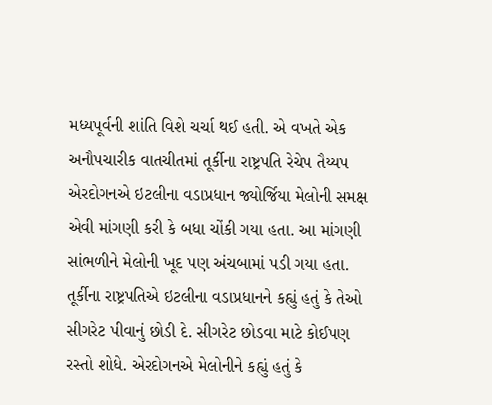મધ્યપૂર્વની શાંતિ વિશે ચર્ચા થઈ હતી. એ વખતે એક અનૌપચારીક વાતચીતમાં તૂર્કીના રાષ્ટ્રપતિ રેચેપ તૈય્યપ એરદોગનએ ઇટલીના વડાપ્રધાન જ્યોર્જિયા મેલોની સમક્ષ એવી માંગણી કરી કે બધા ચોંકી ગયા હતા. આ માંગણી સાંભળીને મેલોની ખૂદ પણ અંચબામાં પડી ગયા હતા. તૂર્કીના રાષ્ટ્રપતિએ ઇટલીના વડાપ્રધાનને કહ્યું હતું કે તેઓ સીગરેટ પીવાનું છોડી દે. સીગરેટ છોડવા માટે કોઈપણ રસ્તો શોધે. એરદોગનએ મેલોનીને કહ્યું હતું કે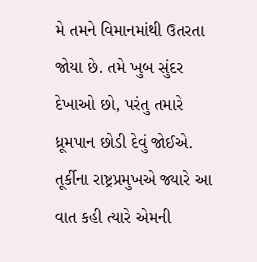મે તમને વિમાનમાંથી ઉતરતા જોયા છે. તમે ખુબ સુંદર દેખાઓ છો, પરંતુ તમારે ધ્રૂમપાન છોડી દેવું જોઈએ. તૂર્કીના રાષ્ટ્રપ્રમુખએ જ્યારે આ વાત કહી ત્યારે એમની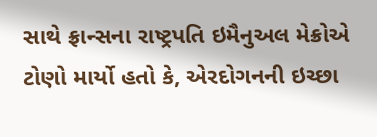સાથે ફ્રાન્સના રાષ્ટ્રપતિ ઇમૈનુઅલ મેક્રોએ ટોણો માર્યો હતો કે, એરદોગનની ઇચ્છા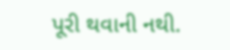પૂરી થવાની નથી.